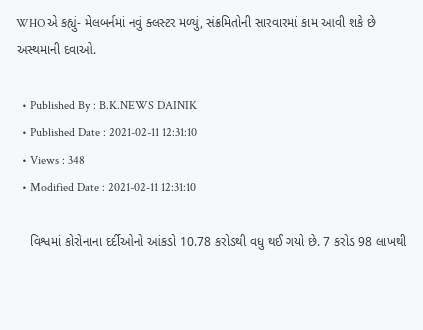WHOએ કહ્યું- મેલબર્નમાં નવું ક્લસ્ટર મળ્યું, સંક્રમિતોની સારવારમાં કામ આવી શકે છે અસ્થમાની દવાઓ.

  • Published By : B.K.NEWS DAINIK
  • Published Date : 2021-02-11 12:31:10
  • Views : 348
  • Modified Date : 2021-02-11 12:31:10

    વિશ્વમાં કોરોનાના દર્દીઓનો આંકડો 10.78 કરોડથી વધુ થઈ ગયો છે. 7 કરોડ 98 લાખથી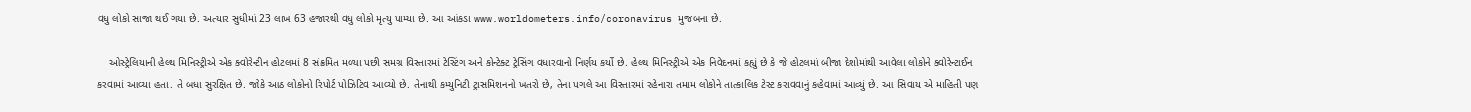વધુ લોકો સાજા થઈ ગયા છે. અત્યાર સુધીમાં 23 લાખ 63 હજારથી વધુ લોકો મૃત્યુ પામ્યા છે. આ આંકડા www.worldometers.info/coronavirus મુજબના છે.

    ઓસ્ટ્રેલિયાની હેલ્થ મિનિસ્ટ્રીએ એક ક્વોરેન્ટીન હોટલમાં 8 સંક્રમિત મળ્યા પછી સમગ્ર વિસ્તારમાં ટેસ્ટિંગ અને કોન્ટેક્ટ ટ્રેસિંગ વધારવાનો નિર્ણય કર્યો છે. હેલ્થ મિનિસ્ટ્રીએ એક નિવેદનમાં કહ્યું છે કે જે હોટલમાં બીજા દેશોમાંથી આવેલા લોકોને ક્વોરેન્ટાઈન કરવામાં આવ્યા હતા. તે બધા સુરક્ષિત છે. જોકે આઠ લોકોનો રિપોર્ટ પોઝિટિવ આવ્યો છે. તેનાથી કમ્યુનિટી ટ્રાસમિશનનો ખતરો છે, તેના પગલે આ વિસ્તારમાં રહેનારા તમામ લોકોને તાત્કાલિક ટેસ્ટ કરાવવાનું કહેવામાં આવ્યું છે. આ સિવાય એ માહિતી પણ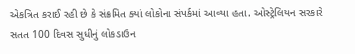એકત્રિત કરાઈ રહી છે કે સંક્રમિત ક્યાં લોકોના સંપર્કમાં આવ્યા હતા. ઓસ્ટ્રેલિયન સરકારે સતત 100 દિવસ સુધીનું લોકડાઉન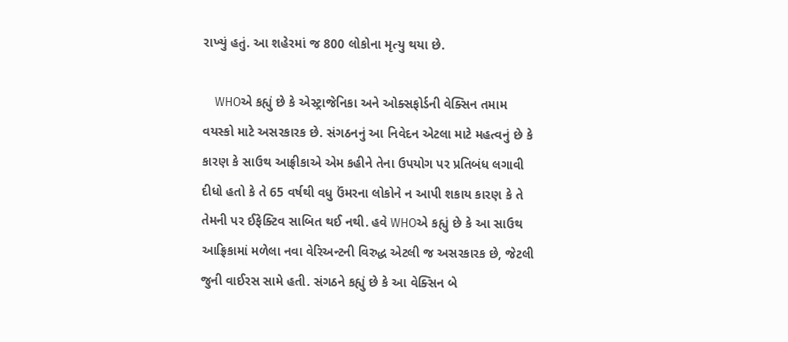રાખ્યું હતું. આ શહેરમાં જ 800 લોકોના મૃત્યુ થયા છે.

    WHOએ કહ્યું છે કે એસ્ટ્રાજેનિકા અને ઓક્સફોર્ડની વેક્સિન તમામ વયસ્કો માટે અસરકારક છે. સંગઠનનું આ નિવેદન એટલા માટે મહત્વનું છે કે કારણ કે સાઉથ આફ્રીકાએ એમ કહીને તેના ઉપયોગ પર પ્રતિબંધ લગાવી દીધો હતો કે તે 65 વર્ષથી વધુ ઉંમરના લોકોને ન આપી શકાય કારણ કે તે તેમની પર ઈફેક્ટિવ સાબિત થઈ નથી. હવે WHOએ કહ્યું છે કે આ સાઉથ આફ્રિકામાં મળેલા નવા વેરિઅન્ટની વિરુદ્ધ એટલી જ અસરકારક છે, જેટલી જુની વાઈરસ સામે હતી. સંગઠને કહ્યું છે કે આ વેક્સિન બે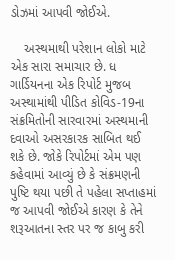ડોઝમાં આપવી જોઈએ.

    અસ્થમાથી પરેશાન લોકો માટે એક સારા સમાચાર છે. ધ ગાર્ડિયનના એક રિપોર્ટ મુજબ અસ્થામાંથી પીડિત કોવિડ-19ના સંક્રમિતોની સારવારમાં અસ્થમાની દવાઓ અસરકારક સાબિત થઈ શકે છે. જોકે રિપોર્ટમાં એમ પણ કહેવામાં આવ્યું છે કે સંક્રમણની પુષ્ટિ થયા પછી તે પહેલા સપ્તાહમાં જ આપવી જોઈએ કારણ કે તેને શરૂઆતના સ્તર પર જ કાબુ કરી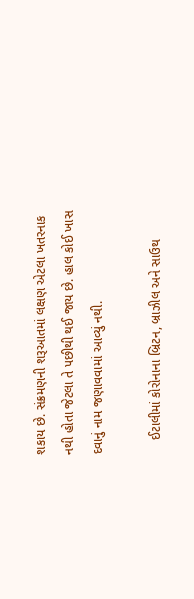શકાય છે. સંક્રમણની શરૂઆતમાં લક્ષણ એટલા ખતરનાક નથી હોતા જેટલા તે પછીથી થઈ જાય છે. હાલ કોઈ ખાસ દવાનું નામ જણાવવામાં આવ્યું નથી.

    ઈટાલીમાં કોરોનાના બ્રિટન, બ્રાઝીલ અને સાઉથ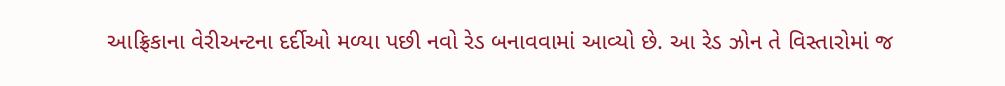આફ્રિકાના વેરીઅન્ટના દર્દીઓ મળ્યા પછી નવો રેડ બનાવવામાં આવ્યો છે. આ રેડ ઝોન તે વિસ્તારોમાં જ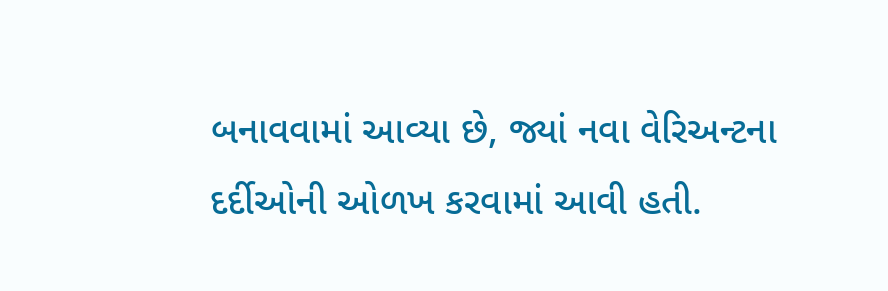બનાવવામાં આવ્યા છે, જ્યાં નવા વેરિઅન્ટના દર્દીઓની ઓળખ કરવામાં આવી હતી.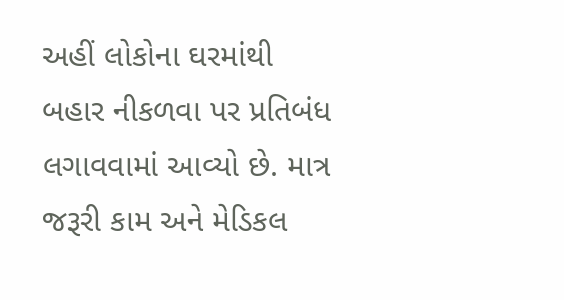અહીં લોકોના ઘરમાંથી બહાર નીકળવા પર પ્રતિબંધ લગાવવામાં આવ્યો છે. માત્ર જરૂરી કામ અને મેડિકલ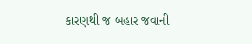કારણથી જ બહાર જવાની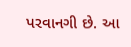પરવાનગી છે. આ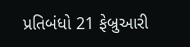પ્રતિબંધો 21 ફેબ્રુઆરી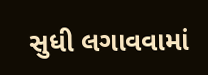સુધી લગાવવામાં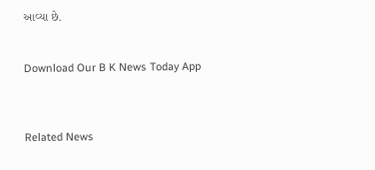આવ્યા છે.


Download Our B K News Today App



Related News